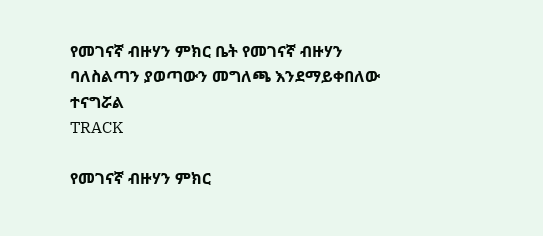የመገናኛ ብዙሃን ምክር ቤት የመገናኛ ብዙሃን ባለስልጣን ያወጣውን መግለጫ እንደማይቀበለው ተናግሯል
TRACK

የመገናኛ ብዙሃን ምክር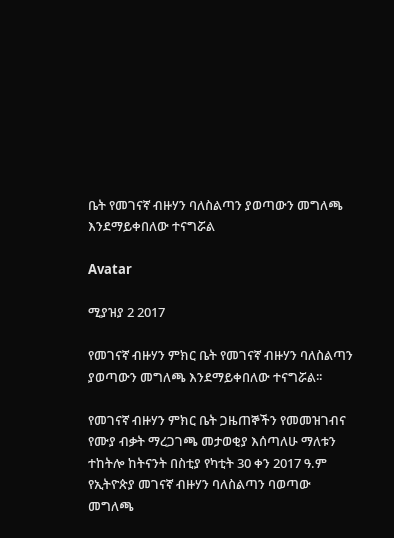ቤት የመገናኛ ብዙሃን ባለስልጣን ያወጣውን መግለጫ እንደማይቀበለው ተናግሯል

Avatar

ሚያዝያ 2 2017

የመገናኛ ብዙሃን ምክር ቤት የመገናኛ ብዙሃን ባለስልጣን ያወጣውን መግለጫ እንደማይቀበለው ተናግሯል፡፡

የመገናኛ ብዙሃን ምክር ቤት ጋዜጠኞችን የመመዝገብና የሙያ ብቃት ማረጋገጫ መታወቂያ እሰጣለሁ ማለቱን ተከትሎ ከትናንት በስቲያ የካቲት 30 ቀን 2017 ዓ.ም የኢትዮጵያ መገናኛ ብዙሃን ባለስልጣን ባወጣው መግለጫ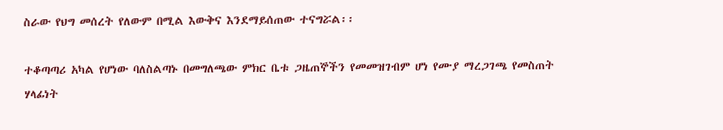ስራው የህግ መሰረት የለውም በሚል እውቅና እንደማይሰጠው ተናግሯል፡፡

ተቆጣጣሪ አካል የሆነው ባለስልጣኑ በመግለጫው ምክር ቤቱ ጋዜጠኞችን የመመዝገብም ሆነ የሙያ ማረጋገጫ የመስጠት ሃላፊነት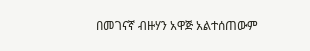በመገናኛ ብዙሃን አዋጅ አልተሰጠውም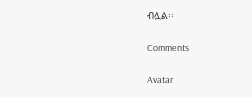ብሏል፡፡

Comments

Avatar